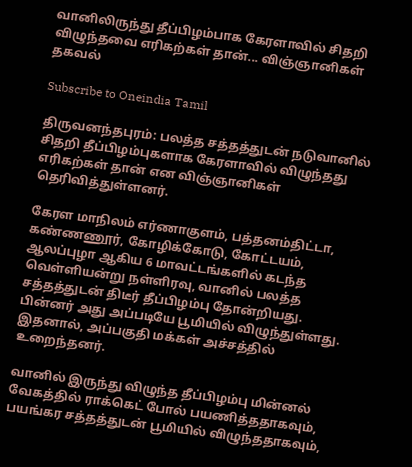வானிலிருந்து தீப்பிழம்பாக கேரளாவில் சிதறி விழுந்தவை எரிகற்கள் தான்... விஞ்ஞானிகள் தகவல்

Subscribe to Oneindia Tamil

திருவனந்தபுரம்: பலத்த சத்தத்துடன் நடுவானில் சிதறி தீப்பிழம்புகளாக கேரளாவில் விழுந்தது எரிகற்கள் தான் என விஞ்ஞானிகள் தெரிவித்துள்ளனர்.

கேரள மாநிலம் எர்ணாகுளம், பத்தனம்திட்டா, கண்ணணூர், கோழிக்கோடு, கோட்டயம், ஆலப்புழா ஆகிய 6 மாவட்டங்களில் கடந்த வெள்ளியன்று நள்ளிரவு, வானில் பலத்த சத்தத்துடன் திடீர் தீப்பிழம்பு தோன்றியது. பின்னர் அது அப்படியே பூமியில் விழுந்துள்ளது. இதனால், அப்பகுதி மக்கள் அச்சத்தில் உறைந்தனர்.

வானில் இருந்து விழுந்த தீப்பிழம்பு மின்னல் வேகத்தில் ராக்கெட் போல் பயணித்ததாகவும், பயங்கர சத்தத்துடன் பூமியில் விழுந்ததாகவும்,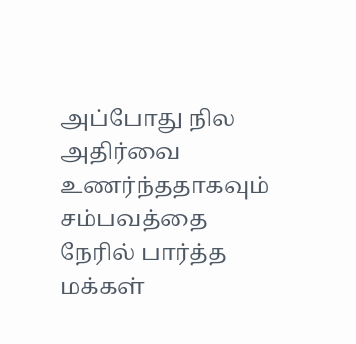அப்போது நில அதிர்வை உணர்ந்ததாகவும் சம்பவத்தை நேரில் பார்த்த மக்கள்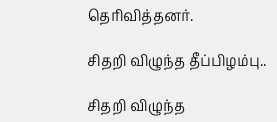தெரிவித்தனர்.

சிதறி விழுந்த தீப்பிழம்பு..

சிதறி விழுந்த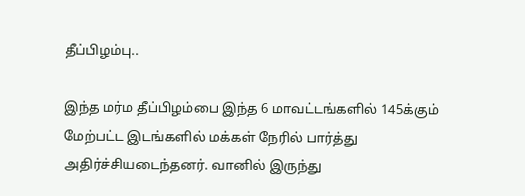தீப்பிழம்பு..

இந்த மர்ம தீப்பிழம்பை இந்த 6 மாவட்டங்களில் 145க்கும் மேற்பட்ட இடங்களில் மக்கள் நேரில் பார்த்து அதிர்ச்சியடைந்தனர். வானில் இருந்து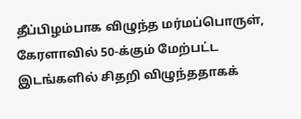தீப்பிழம்பாக விழுந்த மர்மப்பொருள், கேரளாவில் 50-க்கும் மேற்பட்ட இடங்களில் சிதறி விழுந்ததாகக்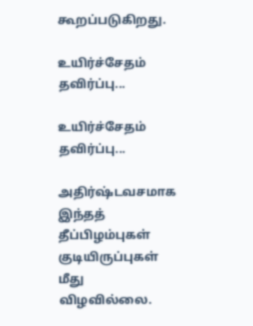கூறப்படுகிறது.

உயிர்ச்சேதம் தவிர்ப்பு...

உயிர்ச்சேதம் தவிர்ப்பு...

அதிர்ஷ்டவசமாக இந்தத் தீப்பிழம்புகள் குடியிருப்புகள் மீது விழவில்லை.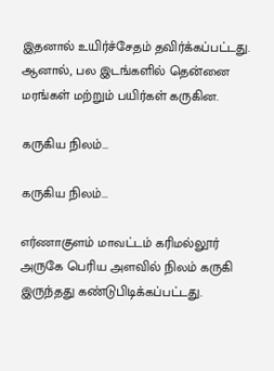இதனால் உயிர்ச்சேதம் தவிர்க்கப்பட்டது. ஆனால், பல இடங்களில் தென்னை மரங்கள் மற்றும் பயிர்கள் கருகின.

கருகிய நிலம்...

கருகிய நிலம்...

எர்ணாகுளம் மாவட்டம் கரிமல்லூர் அருகே பெரிய அளவில் நிலம் கருகி இருந்தது கண்டுபிடிக்கப்பட்டது.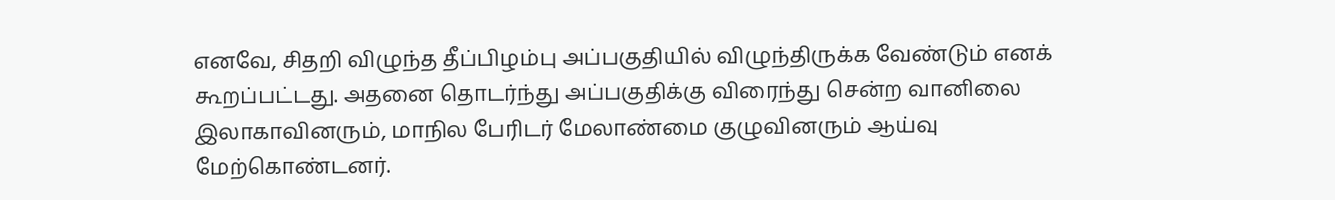எனவே, சிதறி விழுந்த தீப்பிழம்பு அப்பகுதியில் விழுந்திருக்க வேண்டும் எனக் கூறப்பட்டது. அதனை தொடர்ந்து அப்பகுதிக்கு விரைந்து சென்ற வானிலை இலாகாவினரும், மாநில பேரிடர் மேலாண்மை குழுவினரும் ஆய்வு மேற்கொண்டனர்.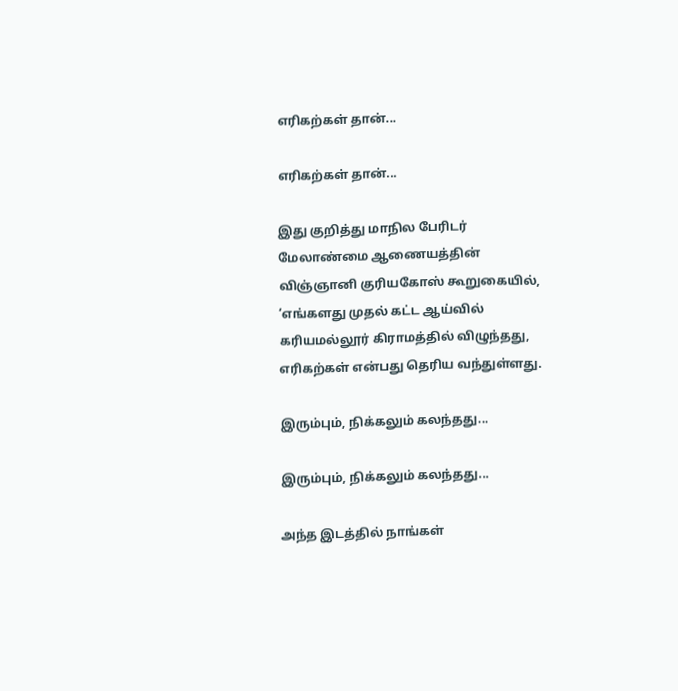எரிகற்கள் தான்...

எரிகற்கள் தான்...

இது குறித்து மாநில பேரிடர் மேலாண்மை ஆணையத்தின் விஞ்ஞானி குரியகோஸ் கூறுகையில், ‘எங்களது முதல் கட்ட ஆய்வில் கரியமல்லூர் கிராமத்தில் விழுந்தது, எரிகற்கள் என்பது தெரிய வந்துள்ளது.

இரும்பும், நிக்கலும் கலந்தது...

இரும்பும், நிக்கலும் கலந்தது...

அந்த இடத்தில் நாங்கள்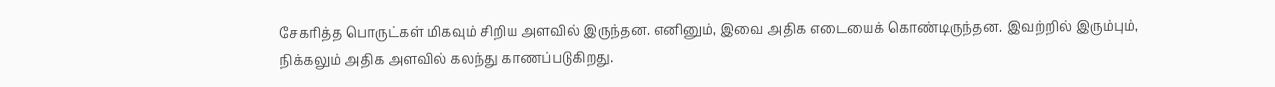சேகரித்த பொருட்கள் மிகவும் சிறிய அளவில் இருந்தன. எனினும், இவை அதிக எடையைக் கொண்டிருந்தன. இவற்றில் இரும்பும், நிக்கலும் அதிக அளவில் கலந்து காணப்படுகிறது.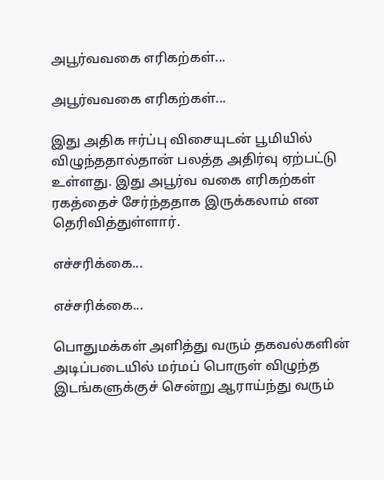அபூர்வவகை எரிகற்கள்...

அபூர்வவகை எரிகற்கள்...

இது அதிக ஈர்ப்பு விசையுடன் பூமியில் விழுந்ததால்தான் பலத்த அதிர்வு ஏற்பட்டு உள்ளது. இது அபூர்வ வகை எரிகற்கள் ரகத்தைச் சேர்ந்ததாக இருக்கலாம் என தெரிவித்துள்ளார்.

எச்சரிக்கை...

எச்சரிக்கை...

பொதுமக்கள் அளித்து வரும் தகவல்களின் அடிப்படையில் மர்மப் பொருள் விழுந்த இடங்களுக்குச் சென்று ஆராய்ந்து வரும்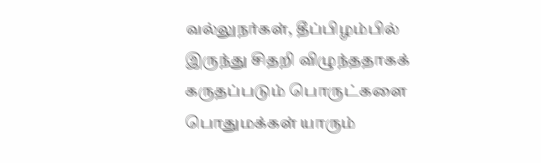வல்லுநர்கள், தீப்பிழம்பில் இருந்து சிதறி விழுந்ததாகக் கருதப்படும் பொருட்களை பொதுமக்கள் யாரும்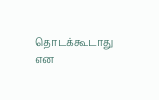தொடக்கூடாது என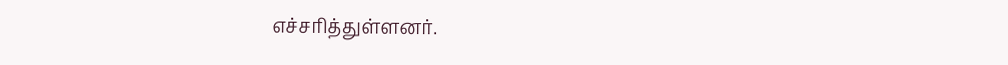எச்சரித்துள்ளனர்.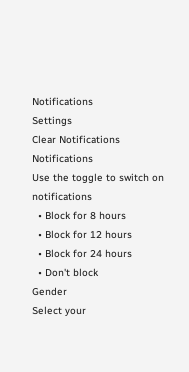Notifications
Settings
Clear Notifications
Notifications
Use the toggle to switch on notifications
  • Block for 8 hours
  • Block for 12 hours
  • Block for 24 hours
  • Don't block
Gender
Select your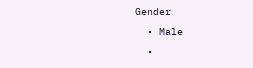Gender
  • Male
  •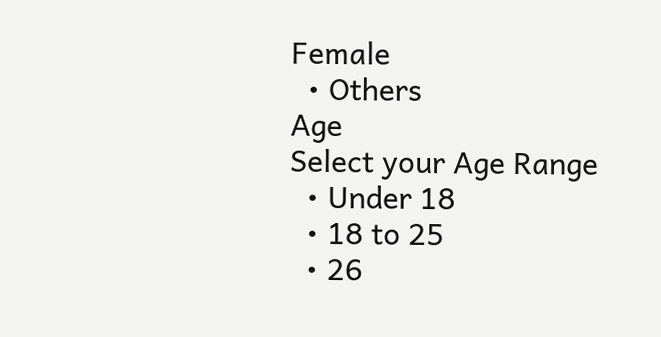Female
  • Others
Age
Select your Age Range
  • Under 18
  • 18 to 25
  • 26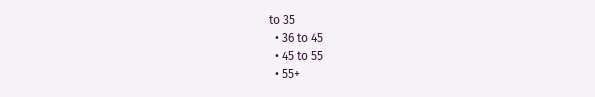to 35
  • 36 to 45
  • 45 to 55
  • 55+